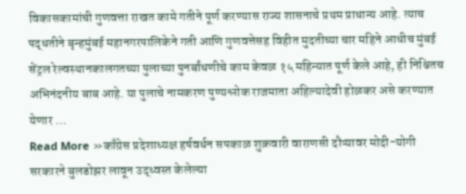विकासकामांची गुणवत्ता राखत कामे गतीने पूर्ण करण्यास राज्य शासनाचे प्रथम प्राधान्य आहे. त्याच पद्धतीने बृन्हमुंबई महानगरपालिकेने गती आणि गुणवत्तेसह विहीत मुदतीच्या चार महिने आधीच मुंबई सेंट्रल रेल्वस्थानकालगतच्या पुलाच्या पुनर्बांधणीचे काम केवळ १५ महिन्यात पूर्ण केले आहे, ही निश्चितच अभिनंदनीय बाब आहे. या पुलाचे नामकरण पुण्यश्लोक राजमाता अहिल्यादेवी होळकर असे करण्यात येणार …
Read More »काँग्रेस प्रदेशाध्यक्ष हर्षवर्धन सपकाळ शुक्रवारी वाराणसी दौऱ्यावर मोदी-योगी सरकारने बुलडोझर लावून उद्ध्वस्त केलेल्या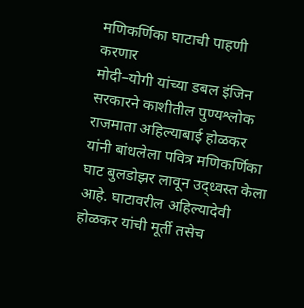मणिकर्णिका घाटाची पाहणी करणार
मोदी–योगी यांच्या डबल इंजिन सरकारने काशीतील पुण्यश्लोक राजमाता अहिल्याबाई होळकर यांनी बांधलेला पवित्र मणिकर्णिका घाट बुलडोझर लावून उद्ध्वस्त केला आहे. घाटावरील अहिल्यादेवी होळकर यांची मूर्ती तसेच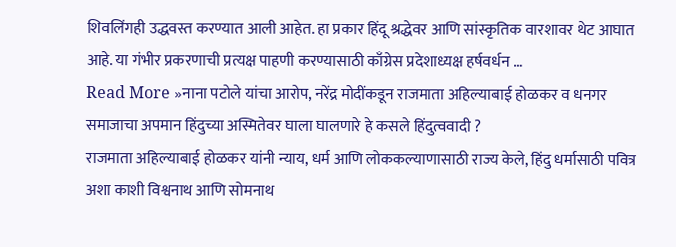शिवलिंगही उद्धवस्त करण्यात आली आहेत. हा प्रकार हिंदू श्रद्धेवर आणि सांस्कृतिक वारशावर थेट आघात आहे. या गंभीर प्रकरणाची प्रत्यक्ष पाहणी करण्यासाठी काँग्रेस प्रदेशाध्यक्ष हर्षवर्धन …
Read More »नाना पटोले यांचा आरोप, नरेंद्र मोदींकडून राजमाता अहिल्याबाई होळकर व धनगर समाजाचा अपमान हिंदुच्या अस्मितेवर घाला घालणारे हे कसले हिंदुत्ववादी ?
राजमाता अहिल्याबाई होळकर यांनी न्याय, धर्म आणि लोककल्याणासाठी राज्य केले, हिंदु धर्मासाठी पवित्र अशा काशी विश्वनाथ आणि सोमनाथ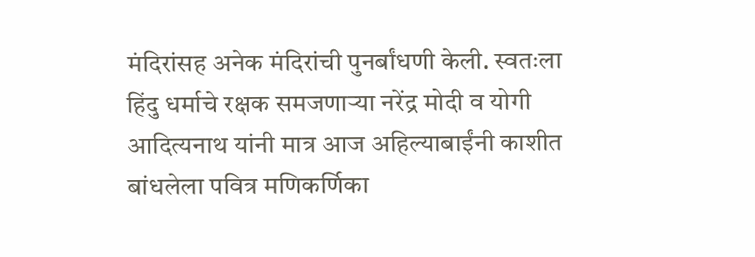मंदिरांसह अनेक मंदिरांची पुनर्बांधणी केली. स्वतःला हिंदु धर्माचे रक्षक समजणाऱ्या नरेंद्र मोदी व योगी आदित्यनाथ यांनी मात्र आज अहिल्याबाईंनी काशीत बांधलेला पवित्र मणिकर्णिका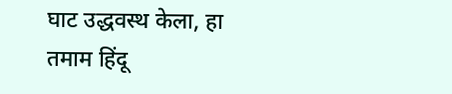घाट उद्धवस्थ केला, हा तमाम हिंदू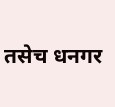तसेच धनगर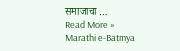समाजाचा …
Read More »
Marathi e-Batmya